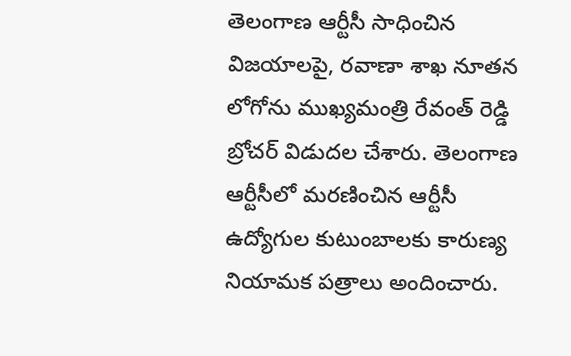తెలంగాణ ఆర్టీసీ సాధించిన విజయాలపై, రవాణా శాఖ నూతన లోగోను ముఖ్యమంత్రి రేవంత్ రెడ్డి బ్రోచర్ విడుదల చేశారు. తెలంగాణ ఆర్టీసీలో మరణించిన ఆర్టీసీ ఉద్యోగుల కుటుంబాలకు కారుణ్య నియామక పత్రాలు అందించారు.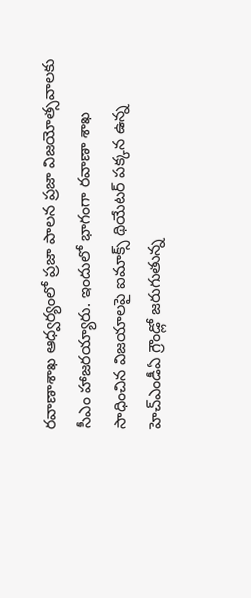రవాణాశాఖ ఆధ్వర్యంలో ప్రజా పాలన ప్రజా విజయోత్సవాలకు సీఎం హాజరయ్యారు. ఇందులో భాగంగా రవాణా శాఖ సాధించిన విజయాలపై ఐమాక్స్ థియేటర్ పక్కన ఉన్న హెచ్ఎండీఏ గ్రౌండ్లో జరుగుతున్న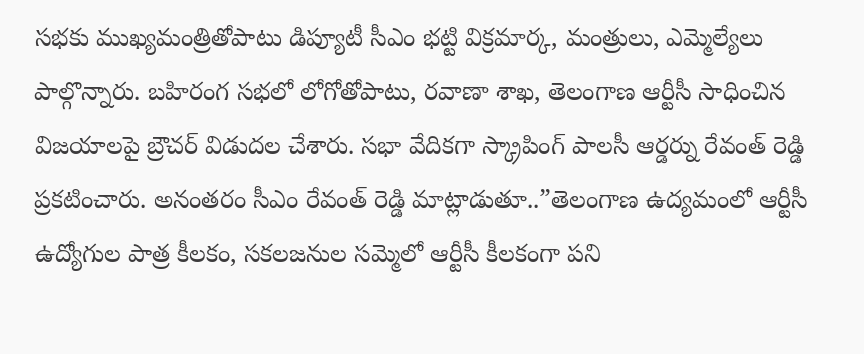సభకు ముఖ్యమంత్రితోపాటు డిప్యూటీ సీఎం భట్టి విక్రమార్క, మంత్రులు, ఎమ్మెల్యేలు పాల్గొన్నారు. బహిరంగ సభలో లోగోతోపాటు, రవాణా శాఖ, తెలంగాణ ఆర్టీసీ సాధించిన విజయాలపై బ్రౌచర్ విడుదల చేశారు. సభా వేదికగా స్క్రాపింగ్ పాలసీ ఆర్డర్ను రేవంత్ రెడ్డి ప్రకటించారు. అనంతరం సీఎం రేవంత్ రెడ్డి మాట్లాడుతూ..”తెలంగాణ ఉద్యమంలో ఆర్టీసీ ఉద్యోగుల పాత్ర కీలకం, సకలజనుల సమ్మెలో ఆర్టీసీ కీలకంగా పని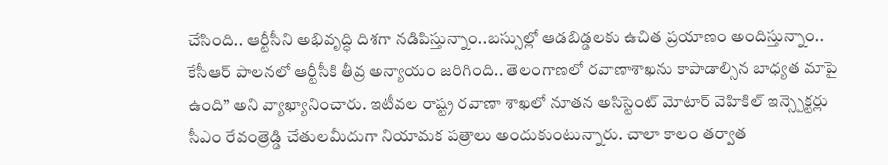చేసింది.. ఆర్టీసీని అభివృద్ధి దిశగా నడిపిస్తున్నాం..బస్సుల్లో ఆడబిడ్డలకు ఉచిత ప్రయాణం అందిస్తున్నాం.. కేసీఆర్ పాలనలో ఆర్టీసీకి తీవ్ర అన్యాయం జరిగింది.. తెలంగాణలో రవాణాశాఖను కాపాడాల్సిన బాధ్యత మాపై ఉంది” అని వ్యాఖ్యానించారు. ఇటీవల రాష్ట్ర రవాణా శాఖలో నూతన అసిస్టెంట్ మోటార్ వెహికిల్ ఇన్స్పెక్టర్లు సీఎం రేవంత్రెడ్డి చేతులమీదుగా నియామక పత్రాలు అందుకుంటున్నారు. చాలా కాలం తర్వాత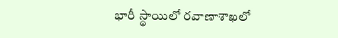భారీ స్థాయిలో రవాణాశాఖలో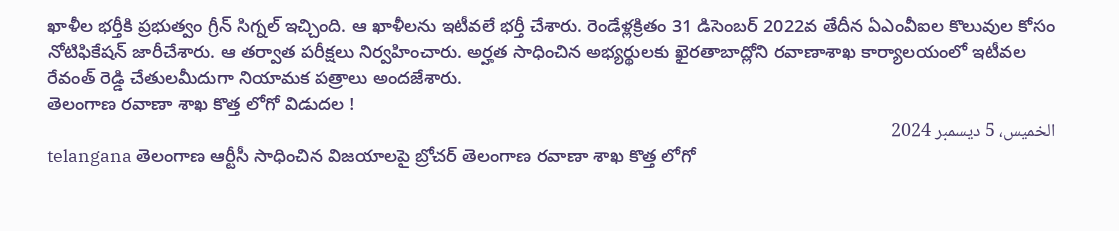ఖాళీల భర్తీకి ప్రభుత్వం గ్రీన్ సిగ్నల్ ఇచ్చింది. ఆ ఖాళీలను ఇటీవలే భర్తీ చేశారు. రెండేళ్లక్రితం 31 డిసెంబర్ 2022వ తేదీన ఏఎంవీఐల కొలువుల కోసం నోటిఫికేషన్ జారీచేశారు. ఆ తర్వాత పరీక్షలు నిర్వహించారు. అర్హత సాధించిన అభ్యర్థులకు ఖైరతాబాద్లోని రవాణాశాఖ కార్యాలయంలో ఇటీవల రేవంత్ రెడ్డి చేతులమీదుగా నియామక పత్రాలు అందజేశారు.
తెలంగాణ రవాణా శాఖ కొత్త లోగో విడుదల !
الخميس، 5 ديسمبر 2024
telangana తెలంగాణ ఆర్టీసీ సాధించిన విజయాలపై బ్రోచర్ తెలంగాణ రవాణా శాఖ కొత్త లోగో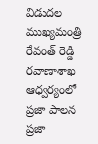విడుదల ముఖ్యమంత్రి రేవంత్ రెడ్డి రవాణాశాఖ ఆధ్వర్యంలో ప్రజా పాలన ప్రజా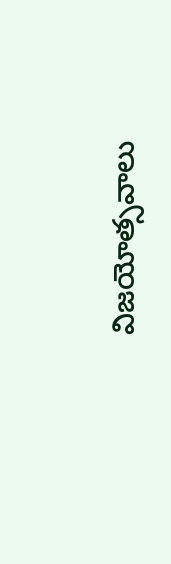విజయోత్సవాలు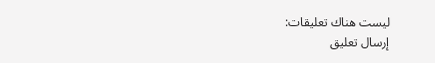ليست هناك تعليقات:
إرسال تعليق